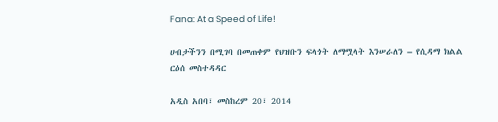Fana: At a Speed of Life!

ሀብታችንን በሚገባ በመጠቀም የህዝቡን ፍላጎት ለማሟላት እንሠራለን – የሲዳማ ክልል ርዕሰ መስተዳዳር

አዲስ አበባ፣ መስከረም 20፣ 2014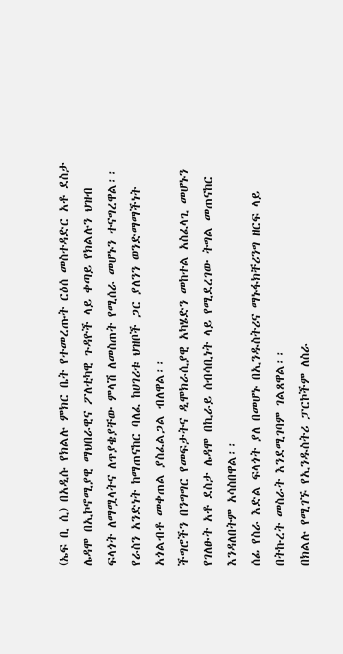(ኤፍ ቢ ሲ) በአዲሱ የክልሉ ምክር ቤት የተመረጡት ርዕሰ መስተዳድር አቶ ደስታ ሌዳሞ በኢኮኖሚያዊ ማህበራዊና ፖለቲካዊ ጉዳዮች ላይ ቀጣይ የክልሉን ህዝብ ፍላጎት ለማሟላትና ለጥያቄያቸው ምላሽ ለመስጠት የሚሰራ መሆኑን ተናግረዋል፡፡
የራስን አንድነት ከማጠናከር ባለፈ ከሀገሪቱ ህዝቦች ጋር ያለንን ወንድማማችነት አጎልብቶ መቀጠል ያስፈልጋል ብለዋል፡፡
ችግሮችን በንግግር የመፍታትና ዲሞክራሲያዊ አካሄድን መከተል አስፈላጊ መሆኑን የገለፁት አቶ ደስታ ሌዳሞ በኪራይ ሰብሳቢነት ላይ የሚደረገው ትግል መጠናከር እንዳለበትም አሳስበዋል፡፡
ሰፊ የስራ እድል ፍላጎት ያለ በመሆኑ በኢንዱስትሪና ማኑፋክቸሪንግ ዘርፍ ላይ በትኩረት መስራት እንደሚገባም ገልጸዋል፡፡
በክልሉ የሚገኙ የኢንዱስትሪ ፓርኮችም ለስራ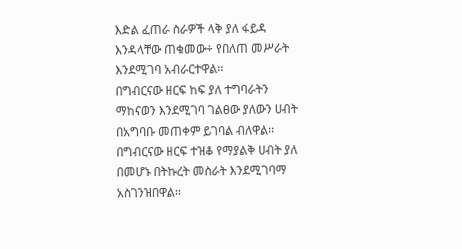እድል ፈጠራ ስራዎች ላቅ ያለ ፋይዳ እንዳላቸው ጠቁመው÷ የበለጠ መሥራት እንደሚገባ አብራርተዋል፡፡
በግብርናው ዘርፍ ከፍ ያለ ተግባራትን ማከናወን እንደሚገባ ገልፀው ያለውን ሀብት በአግባቡ መጠቀም ይገባል ብለዋል፡፡
በግብርናው ዘርፍ ተዝቆ የማያልቅ ሀብት ያለ በመሆኑ በትኩረት መስራት እንደሚገባማ አስገንዝበዋል፡፡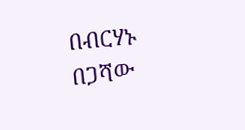በብርሃኑ በጋሻው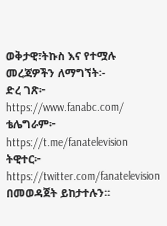ወቅታዊ፣ትኩስ እና የተሟሉ መረጃዎችን ለማግኘት፡-
ድረ ገጽ፦ https://www.fanabc.com/
ቴሌግራም፦ https://t.me/fanatelevision
ትዊተር፦ https://twitter.com/fanatelevision በመወዳጀት ይከታተሉን፡፡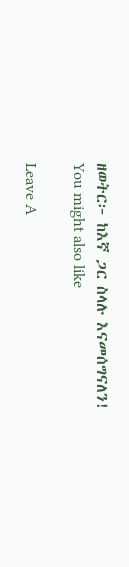ዘወትር፦ ከእኛ ጋር ስላሉ እናመሰግናለን!
You might also like

Leave A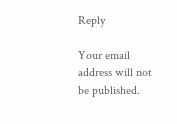Reply

Your email address will not be published.